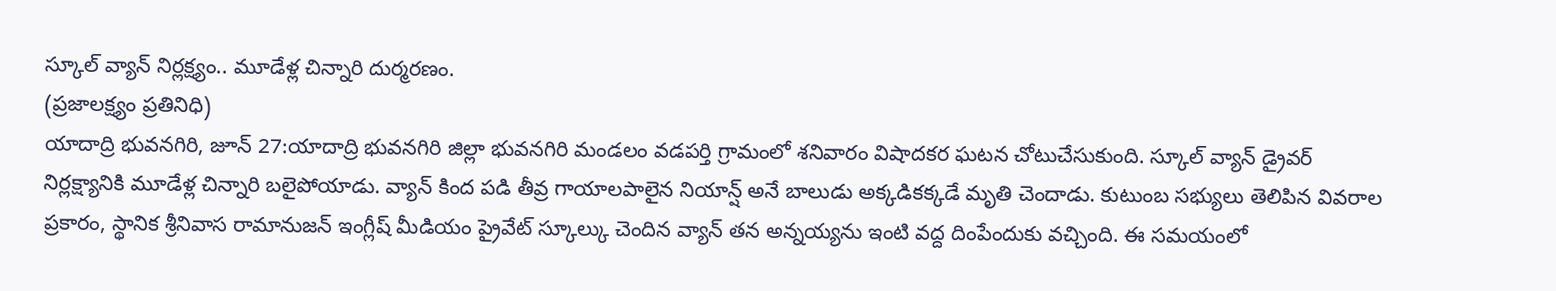స్కూల్ వ్యాన్ నిర్లక్ష్యం.. మూడేళ్ల చిన్నారి దుర్మరణం.
(ప్రజాలక్ష్యం ప్రతినిధి)
యాదాద్రి భువనగిరి, జూన్ 27:యాదాద్రి భువనగిరి జిల్లా భువనగిరి మండలం వడపర్తి గ్రామంలో శనివారం విషాదకర ఘటన చోటుచేసుకుంది. స్కూల్ వ్యాన్ డ్రైవర్ నిర్లక్ష్యానికి మూడేళ్ల చిన్నారి బలైపోయాడు. వ్యాన్ కింద పడి తీవ్ర గాయాలపాలైన నియాన్ష్ అనే బాలుడు అక్కడికక్కడే మృతి చెందాడు. కుటుంబ సభ్యులు తెలిపిన వివరాల ప్రకారం, స్థానిక శ్రీనివాస రామానుజన్ ఇంగ్లీష్ మీడియం ప్రైవేట్ స్కూల్కు చెందిన వ్యాన్ తన అన్నయ్యను ఇంటి వద్ద దింపేందుకు వచ్చింది. ఈ సమయంలో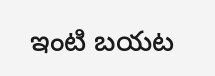ఇంటి బయట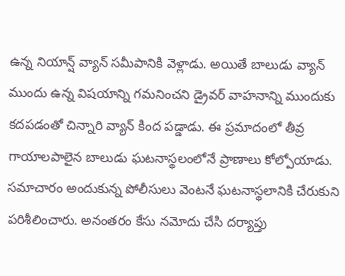ఉన్న నియాన్ష్ వ్యాన్ సమీపానికి వెళ్లాడు. అయితే బాలుడు వ్యాన్ ముందు ఉన్న విషయాన్ని గమనించని డ్రైవర్ వాహనాన్ని ముందుకు కదపడంతో చిన్నారి వ్యాన్ కింద పడ్డాడు. ఈ ప్రమాదంలో తీవ్ర గాయాలపాలైన బాలుడు ఘటనాస్థలంలోనే ప్రాణాలు కోల్పోయాడు. సమాచారం అందుకున్న పోలీసులు వెంటనే ఘటనాస్థలానికి చేరుకుని పరిశీలించారు. అనంతరం కేసు నమోదు చేసి దర్యాప్తు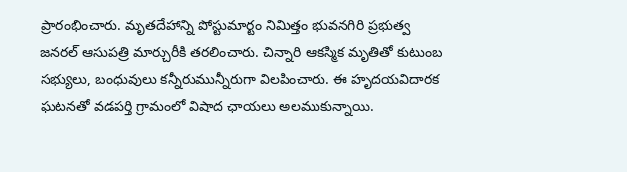ప్రారంభించారు. మృతదేహాన్ని పోస్టుమార్టం నిమిత్తం భువనగిరి ప్రభుత్వ జనరల్ ఆసుపత్రి మార్చురీకి తరలించారు. చిన్నారి ఆకస్మిక మృతితో కుటుంబ సభ్యులు, బంధువులు కన్నీరుమున్నీరుగా విలపించారు. ఈ హృదయవిదారక ఘటనతో వడపర్తి గ్రామంలో విషాద ఛాయలు అలముకున్నాయి.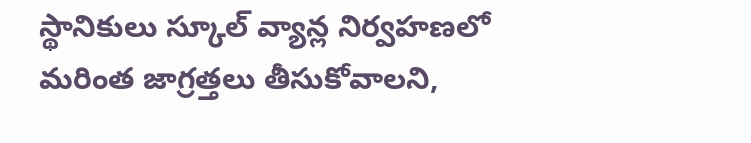స్థానికులు స్కూల్ వ్యాన్ల నిర్వహణలో మరింత జాగ్రత్తలు తీసుకోవాలని,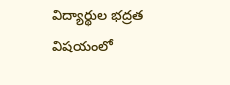విద్యార్థుల భద్రత విషయంలో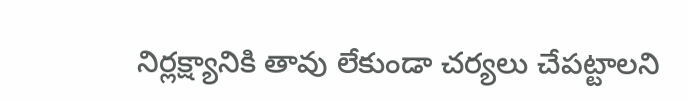నిర్లక్ష్యానికి తావు లేకుండా చర్యలు చేపట్టాలని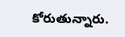కోరుతున్నారు.